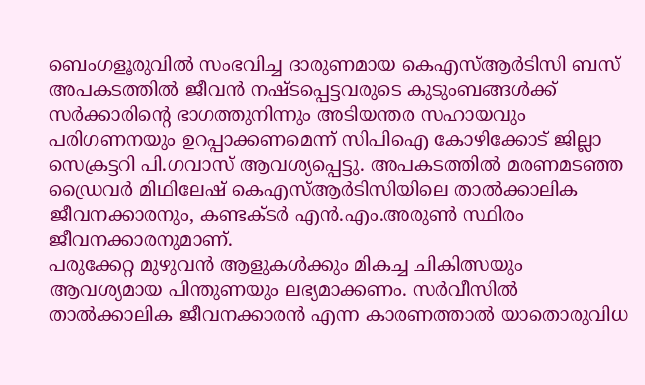ബെംഗളൂരുവിൽ സംഭവിച്ച ദാരുണമായ കെഎസ്ആർടിസി ബസ് അപകടത്തിൽ ജീവൻ നഷ്ടപ്പെട്ടവരുടെ കുടുംബങ്ങൾക്ക് സർക്കാരിന്റെ ഭാഗത്തുനിന്നും അടിയന്തര സഹായവും പരിഗണനയും ഉറപ്പാക്കണമെന്ന് സിപിഐ കോഴിക്കോട് ജില്ലാ സെക്രട്ടറി പി.ഗവാസ് ആവശ്യപ്പെട്ടു. അപകടത്തിൽ മരണമടഞ്ഞ ഡ്രൈവർ മിഥിലേഷ് കെഎസ്ആർടിസിയിലെ താൽക്കാലിക ജീവനക്കാരനും, കണ്ടക്ടർ എൻ.എം.അരുൺ സ്ഥിരം ജീവനക്കാരനുമാണ്.
പരുക്കേറ്റ മുഴുവൻ ആളുകൾക്കും മികച്ച ചികിത്സയും ആവശ്യമായ പിന്തുണയും ലഭ്യമാക്കണം. സർവീസിൽ താൽക്കാലിക ജീവനക്കാരൻ എന്ന കാരണത്താൽ യാതൊരുവിധ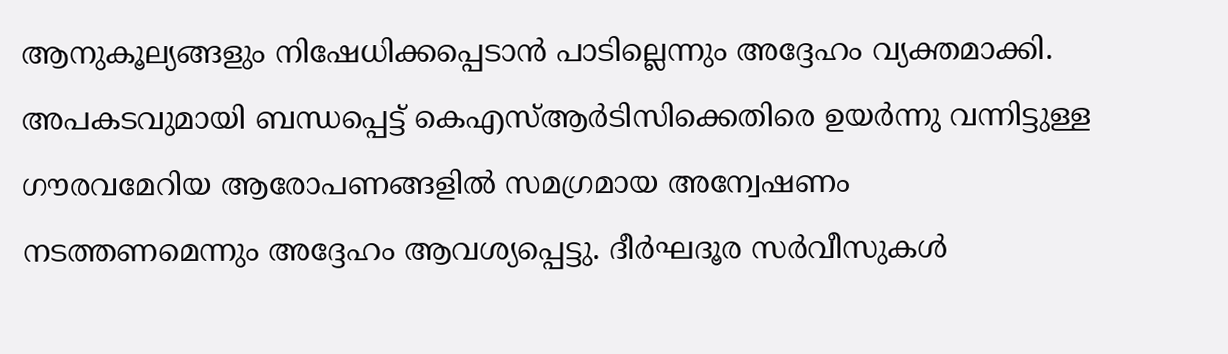ആനുകൂല്യങ്ങളും നിഷേധിക്കപ്പെടാൻ പാടില്ലെന്നും അദ്ദേഹം വ്യക്തമാക്കി.
അപകടവുമായി ബന്ധപ്പെട്ട് കെഎസ്ആർടിസിക്കെതിരെ ഉയർന്നു വന്നിട്ടുള്ള ഗൗരവമേറിയ ആരോപണങ്ങളിൽ സമഗ്രമായ അന്വേഷണം നടത്തണമെന്നും അദ്ദേഹം ആവശ്യപ്പെട്ടു. ദീർഘദൂര സർവീസുകൾ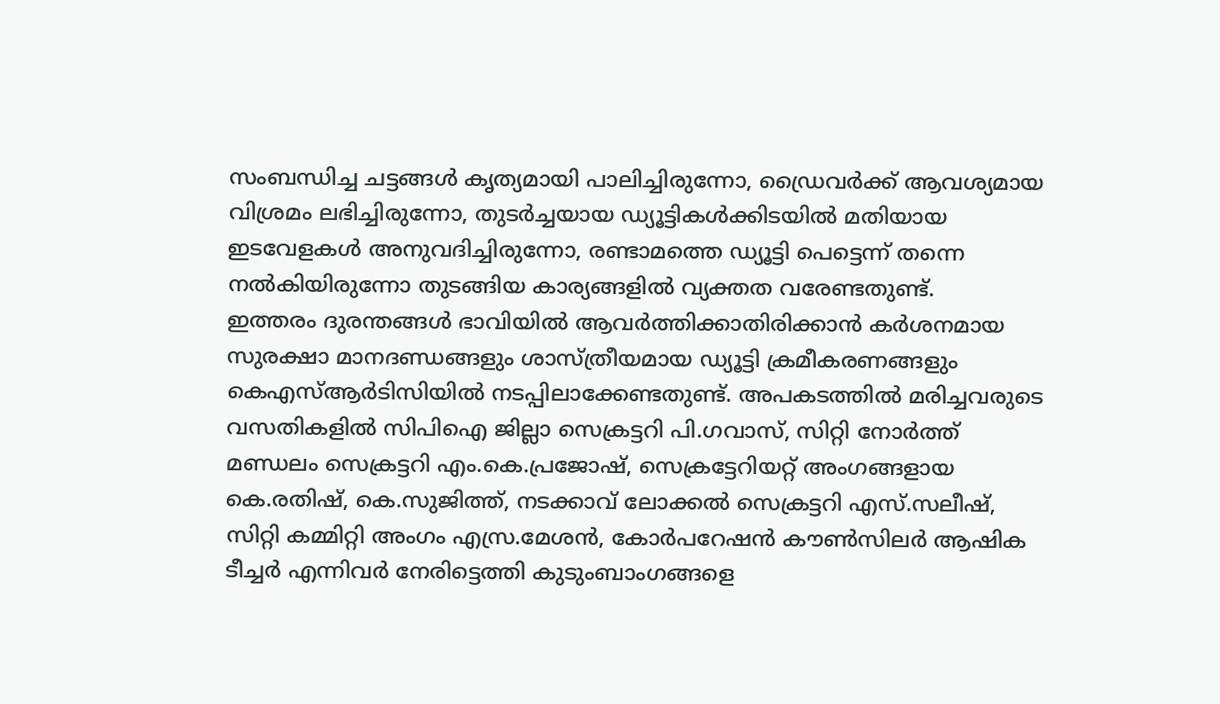സംബന്ധിച്ച ചട്ടങ്ങൾ കൃത്യമായി പാലിച്ചിരുന്നോ, ഡ്രൈവർക്ക് ആവശ്യമായ വിശ്രമം ലഭിച്ചിരുന്നോ, തുടർച്ചയായ ഡ്യൂട്ടികൾക്കിടയിൽ മതിയായ ഇടവേളകൾ അനുവദിച്ചിരുന്നോ, രണ്ടാമത്തെ ഡ്യൂട്ടി പെട്ടെന്ന് തന്നെ നൽകിയിരുന്നോ തുടങ്ങിയ കാര്യങ്ങളിൽ വ്യക്തത വരേണ്ടതുണ്ട്.
ഇത്തരം ദുരന്തങ്ങൾ ഭാവിയിൽ ആവർത്തിക്കാതിരിക്കാൻ കർശനമായ സുരക്ഷാ മാനദണ്ഡങ്ങളും ശാസ്ത്രീയമായ ഡ്യൂട്ടി ക്രമീകരണങ്ങളും കെഎസ്ആർടിസിയിൽ നടപ്പിലാക്കേണ്ടതുണ്ട്. അപകടത്തിൽ മരിച്ചവരുടെ വസതികളിൽ സിപിഐ ജില്ലാ സെക്രട്ടറി പി.ഗവാസ്, സിറ്റി നോർത്ത് മണ്ഡലം സെക്രട്ടറി എം.കെ.പ്രജോഷ്, സെക്രട്ടേറിയറ്റ് അംഗങ്ങളായ കെ.രതിഷ്, കെ.സുജിത്ത്, നടക്കാവ് ലോക്കൽ സെക്രട്ടറി എസ്.സലീഷ്, സിറ്റി കമ്മിറ്റി അംഗം എസ്ര.മേശൻ, കോർപറേഷൻ കൗൺസിലർ ആഷിക ടീച്ചർ എന്നിവർ നേരിട്ടെത്തി കുടുംബാംഗങ്ങളെ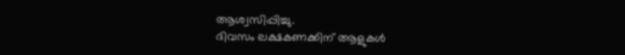ആശ്വസിപ്പിച്ചു.
ദിവസം ലക്ഷകണക്കിന് ആളുകൾ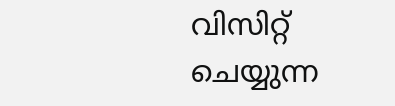വിസിറ്റ് ചെയ്യുന്ന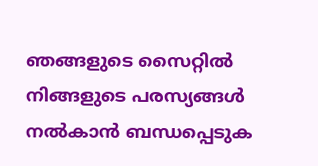ഞങ്ങളുടെ സൈറ്റിൽ നിങ്ങളുടെ പരസ്യങ്ങൾ നൽകാൻ ബന്ധപ്പെടുക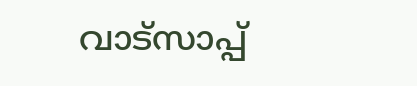വാട്സാപ്പ്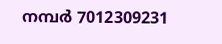നമ്പർ 7012309231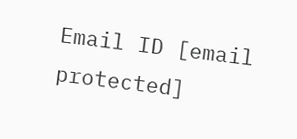Email ID [email protected]